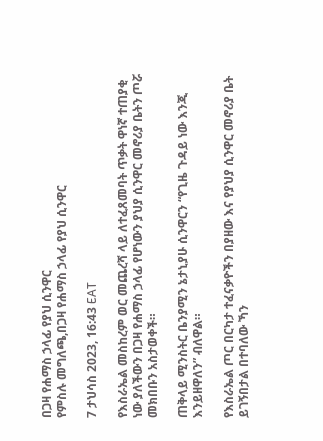በጋዛ የሐማስ ኃላፊ የያህ ሲንዋር
የምስሉ መግለጫ,በጋዛ የሐማስ ኃላፊ የያህ ሲንዋር

7 ታህሳስ 2023, 16:43 EAT

የእስራኤል መስከረም ወር መጨረሻ ላይ ለተፈጸመባት ጥቃት ዋነኛ ተጠያቂ ነው ያለችውን በጋዛ የሐማስ ኃላፊ የሆነውን ያህያ ሲንዋር መኖሪያ ቤትን ጦሯ መክበቡን አስታወቀች።

ጠቅላይ ሚንስትር ቤንያሚን ኔታኒያሁ ሲንዋርን “የጊዜ ጉዳይ ነው እንጂ እንይዘዋለን” ብለዋል።

የእስራኤል ጦር በርካታ ተፈናቃዮችን በያዘው እና የያህያ ሲንዋር መኖሪያ ቤት ይገኝበታል በተባለው ኻን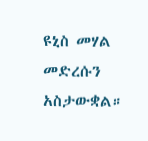ዩኒስ መሃል መድረሱን አስታውቋል።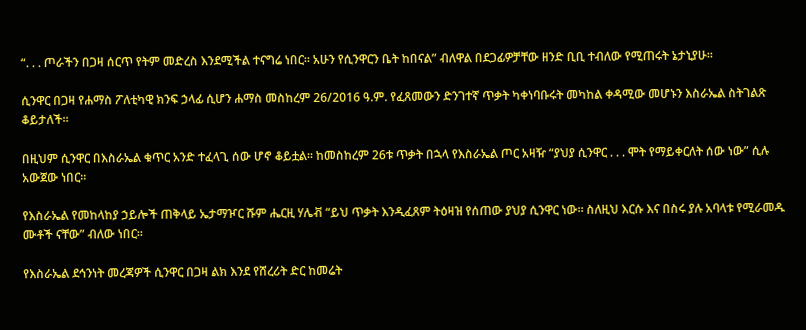“. . . ጦራችን በጋዛ ሰርጥ የትም መድረስ እንደሚችል ተናግሬ ነበር። አሁን የሲንዋርን ቤት ከበናል” ብለዋል በደጋፊዎቻቸው ዘንድ ቢቢ ተብለው የሚጠሩት ኔታኒያሁ።

ሲንዋር በጋዛ የሐማስ ፖለቲካዊ ክንፍ ኃላፊ ሲሆን ሐማስ መስከረም 26/2016 ዓ.ም. የፈጸመውን ድንገተኛ ጥቃት ካቀነባቡሩት መካከል ቀዳሚው መሆኑን እስራኤል ስትገልጽ ቆይታለች።

በዚህም ሲንዋር በእስራኤል ቁጥር አንድ ተፈላጊ ሰው ሆኖ ቆይቷል። ከመስከረም 26ቱ ጥቃት በኋላ የእስራኤል ጦር አዛዥ “ያህያ ሲንዋር . . . ሞት የማይቀርለት ሰው ነው” ሲሉ አውጀው ነበር።

የእስራኤል የመከላከያ ኃይሎች ጠቅላይ ኤታማዦር ሹም ሔርዚ ሃሌቭ “ይህ ጥቃት እንዲፈጸም ትዕዛዝ የሰጠው ያህያ ሲንዋር ነው። ስለዚህ እርሱ እና በስሩ ያሉ አባላቱ የሚራመዱ ሙቶች ናቸው” ብለው ነበር።

የእስራኤል ደኅንነት መረጃዎች ሲንዋር በጋዛ ልክ እንደ የሸረሪት ድር ከመሬት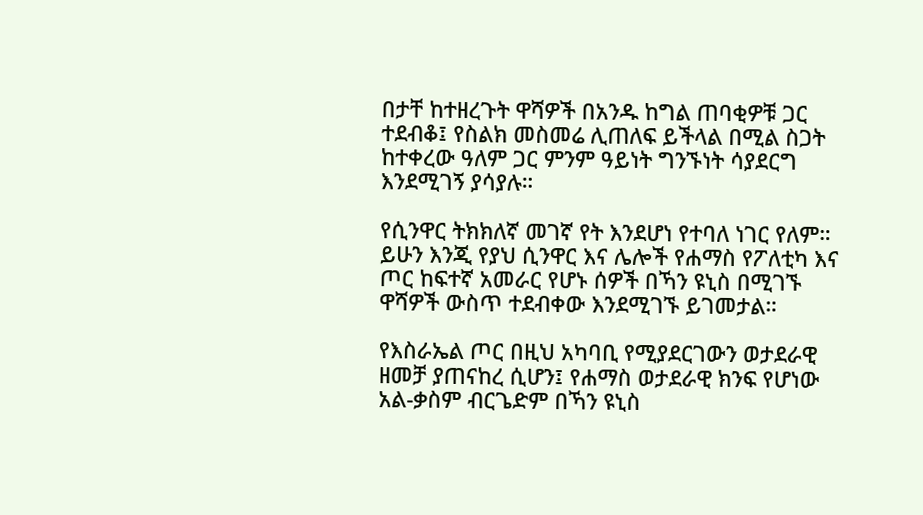በታቸ ከተዘረጉት ዋሻዎች በአንዱ ከግል ጠባቂዎቹ ጋር ተደብቆ፤ የስልክ መስመሬ ሊጠለፍ ይችላል በሚል ስጋት ከተቀረው ዓለም ጋር ምንም ዓይነት ግንኙነት ሳያደርግ እንደሚገኝ ያሳያሉ።

የሲንዋር ትክክለኛ መገኛ የት እንደሆነ የተባለ ነገር የለም። ይሁን እንጂ የያህ ሲንዋር እና ሌሎች የሐማስ የፖለቲካ እና ጦር ከፍተኛ አመራር የሆኑ ሰዎች በኻን ዩኒስ በሚገኙ ዋሻዎች ውስጥ ተደብቀው እንደሚገኙ ይገመታል።

የእስራኤል ጦር በዚህ አካባቢ የሚያደርገውን ወታደራዊ ዘመቻ ያጠናከረ ሲሆን፤ የሐማስ ወታደራዊ ክንፍ የሆነው አል-ቃስም ብርጌድም በኻን ዩኒስ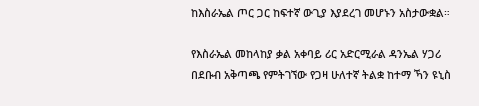ከእስራኤል ጦር ጋር ከፍተኛ ውጊያ እያደረገ መሆኑን አስታውቋል።

የእስራኤል መከላከያ ቃል አቀባይ ሪር አድርሚራል ዳንኤል ሃጋሪ በደቡብ አቅጣጫ የምትገኘው የጋዛ ሁለተኛ ትልቋ ከተማ ኻን ዩኒስ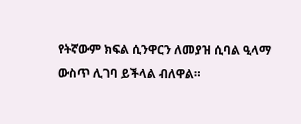የትኛውም ክፍል ሲንዋርን ለመያዝ ሲባል ዒላማ ውስጥ ሊገባ ይችላል ብለዋል።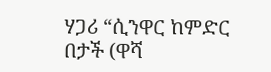ሃጋሪ “ሲንዋር ከምድር በታች (ዋሻ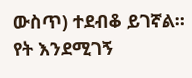ውስጥ) ተደብቆ ይገኛል። የት እንደሚገኝ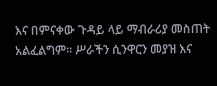እና በምናቀው ጉዳይ ላይ ማብራሪያ መስጠት አልፈልግም። ሥራችን ሲንዋርን መያዝ እና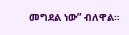መግደል ነው” ብለዋል።